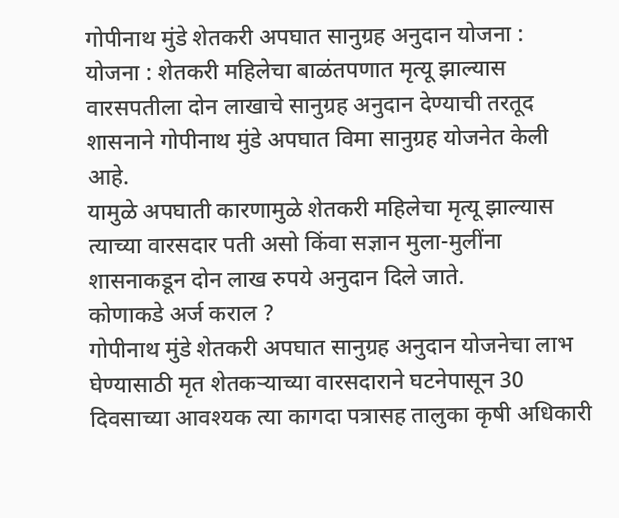गोपीनाथ मुंडे शेतकरी अपघात सानुग्रह अनुदान योजना :
योजना : शेतकरी महिलेचा बाळंतपणात मृत्यू झाल्यास वारसपतीला दोन लाखाचे सानुग्रह अनुदान देण्याची तरतूद शासनाने गोपीनाथ मुंडे अपघात विमा सानुग्रह योजनेत केली आहे.
यामुळे अपघाती कारणामुळे शेतकरी महिलेचा मृत्यू झाल्यास त्याच्या वारसदार पती असो किंवा सज्ञान मुला-मुलींना शासनाकडून दोन लाख रुपये अनुदान दिले जाते.
कोणाकडे अर्ज कराल ?
गोपीनाथ मुंडे शेतकरी अपघात सानुग्रह अनुदान योजनेचा लाभ घेण्यासाठी मृत शेतकऱ्याच्या वारसदाराने घटनेपासून 30 दिवसाच्या आवश्यक त्या कागदा पत्रासह तालुका कृषी अधिकारी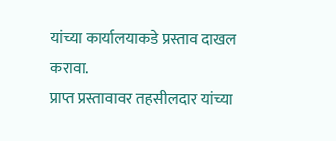यांच्या कार्यालयाकडे प्रस्ताव दाखल करावा.
प्राप्त प्रस्तावावर तहसीलदार यांच्या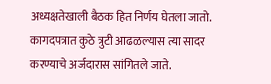अध्यक्षतेखाली बैठक हित निर्णय घेतला जातो. कागदपत्रात कुठे त्रुटी आढळल्यास त्या सादर करण्याचे अर्जदारास सांगितले जाते.